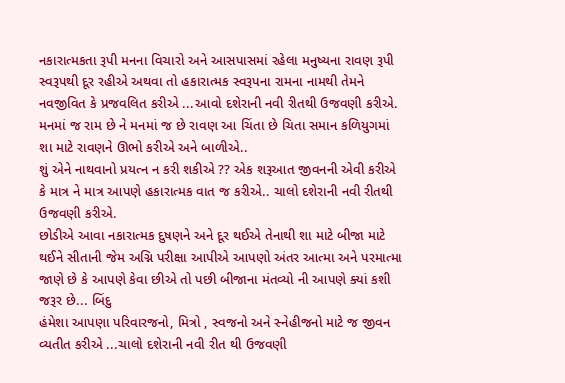નકારાત્મકતા રૂપી મનના વિચારો અને આસપાસમાં રહેલા મનુષ્યના રાવણ રૂપી સ્વરૂપથી દૂર રહીએ અથવા તો હકારાત્મક સ્વરૂપના રામના નામથી તેમને નવજીવિત કે પ્રજવલિત કરીએ ...આવો દશેરાની નવી રીતથી ઉજવણી કરીએ.
મનમાં જ રામ છે ને મનમાં જ છે રાવણ આ ચિંતા છે ચિતા સમાન કળિયુગમાં શા માટે રાવણને ઊભો કરીએ અને બાળીએ..
શું એને નાથવાનો પ્રયત્ન ન કરી શકીએ ?? એક શરૂઆત જીવનની એવી કરીએ કે માત્ર ને માત્ર આપણે હકારાત્મક વાત જ કરીએ.. ચાલો દશેરાની નવી રીતથી ઉજવણી કરીએ.
છોડીએ આવા નકારાત્મક દુષણને અને દૂર થઈએ તેનાથી શા માટે બીજા માટે થઈને સીતાની જેમ અગ્નિ પરીક્ષા આપીએ આપણો અંતર આત્મા અને પરમાત્મા જાણે છે કે આપણે કેવા છીએ તો પછી બીજાના મંતવ્યો ની આપણે ક્યાં કશી જરૂર છે... બિંદુ
હંમેશા આપણા પરિવારજનો, મિત્રો , સ્વજનો અને સ્નેહીજનો માટે જ જીવન વ્યતીત કરીએ ...ચાલો દશેરાની નવી રીત થી ઉજવણી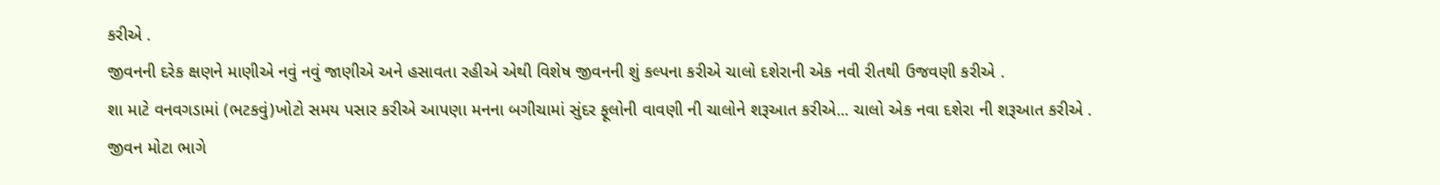કરીએ .
જીવનની દરેક ક્ષણને માણીએ નવું નવું જાણીએ અને હસાવતા રહીએ એથી વિશેષ જીવનની શું કલ્પના કરીએ ચાલો દશેરાની એક નવી રીતથી ઉજવણી કરીએ .
શા માટે વનવગડામાં (ભટકવું)ખોટો સમય પસાર કરીએ આપણા મનના બગીચામાં સુંદર ફૂલોની વાવણી ની ચાલોને શરૂઆત કરીએ... ચાલો એક નવા દશેરા ની શરૂઆત કરીએ .
જીવન મોટા ભાગે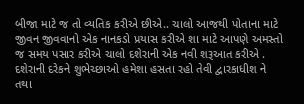બીજા માટે જ તો વ્યતિક કરીએ છીએ.. ચાલો આજથી પોતાના માટે જીવન જીવવાનો એક નાનકડો પ્રયાસ કરીએ શા માટે આપણે અમસ્તો જ સમય પસાર કરીએ ચાલો દશેરાની એક નવી શરૂઆત કરીએ .
દશેરાની દરેકને શુભેચ્છાઓ હમેશા હસતા રહો તેવી દ્વારકાધીશ ને તથા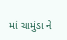માં ચામુંડા ને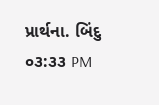પ્રાર્થના. બિંદુ
૦૩:૩૩ PM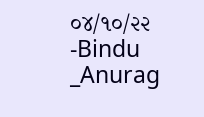૦૪/૧૦/૨૨
-Bindu _Anurag